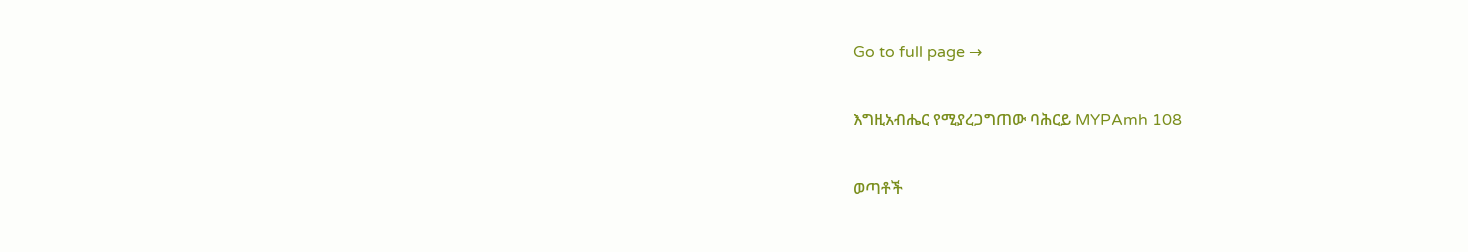Go to full page →

እግዚአብሔር የሚያረጋግጠው ባሕርይ MYPAmh 108

ወጣቶች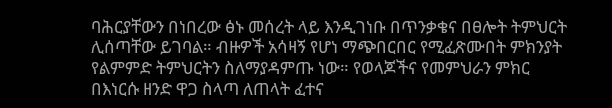ባሕርያቸውን በነበረው ፅኑ መሰረት ላይ እንዲገነቡ በጥንቃቄና በፀሎት ትምህርት ሊሰጣቸው ይገባል። ብዙዎች አሳዛኝ የሆነ ማጭበርበር የሚፈጽሙበት ምክንያት የልምምድ ትምህርትን ስለማያዳምጡ ነው። የወላጆችና የመምህራን ምክር በእነርሱ ዘንድ ዋጋ ስላጣ ለጠላት ፈተና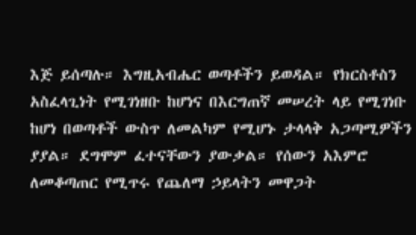እጅ ይሰጣሉ። እግዚአብሔር ወጣቶችን ይወዳል። የክርስቶስን አስፈላጊነት የሚገነዘቡ ከሆነና በእርግጠኛ መሠረት ላይ የሚገነቡ ከሆነ በወጣቶች ውስጥ ለመልካም የሚሆኑ ታላላቅ አጋጣሚዎችን ያያል። ደግሞም ፈተናቸውን ያውቃል። የሰውን አእምሮ ለመቆጣጠር የሚጥሩ የጨለማ ኃይላትን መዋጋት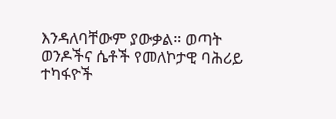እንዳለባቸውም ያውቃል። ወጣት ወንዶችና ሴቶች የመለኮታዊ ባሕሪይ ተካፋዮች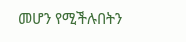መሆን የሚችሉበትን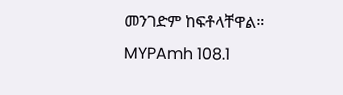መንገድም ከፍቶላቸዋል። MYPAmh 108.1